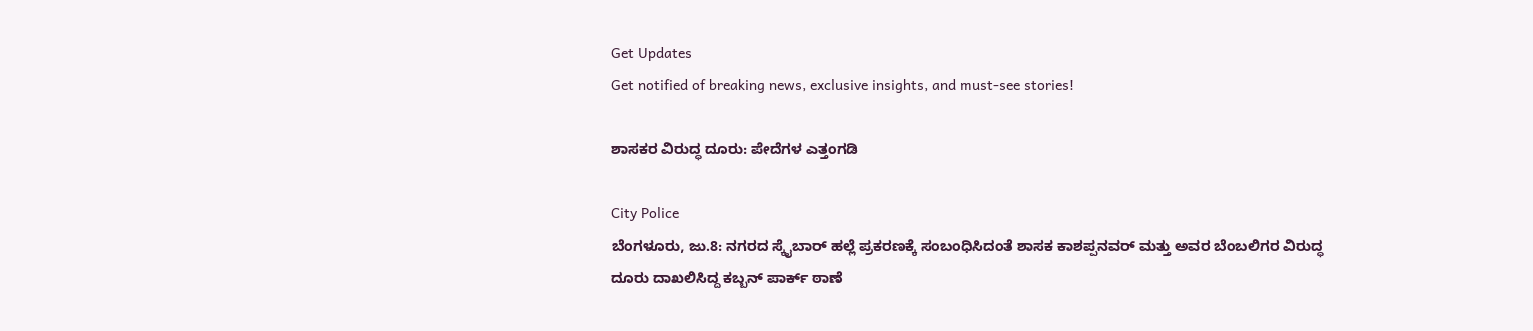Get Updates
Get notified of breaking news, exclusive insights, and must-see stories!

ಶಾಸಕರ ವಿರುದ್ಧ ದೂರು: ಪೇದೆಗಳ ಎತ್ತಂಗಡಿ

City Police
ಬೆಂಗಳೂರು, ಜು.8: ನಗರದ ಸ್ಕೈಬಾರ್‌ ಹಲ್ಲೆ ಪ್ರಕರಣಕ್ಕೆ ಸಂಬಂಧಿಸಿದಂತೆ ಶಾಸಕ ಕಾಶಪ್ಪನವರ್‌ ಮತ್ತು ಅವರ ಬೆಂಬಲಿಗರ ವಿರುದ್ಧ ದೂರು ದಾಖಲಿಸಿದ್ದ ಕಬ್ಬನ್‌ ಪಾರ್ಕ್‌ ಠಾಣೆ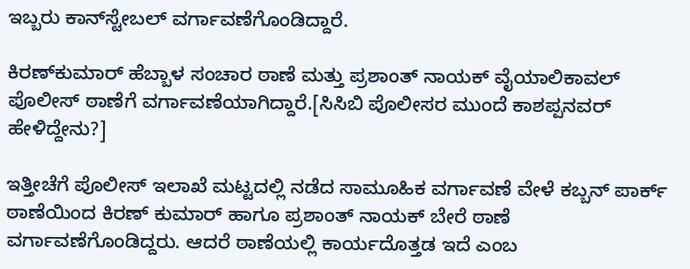ಇಬ್ಬರು ಕಾನ್‌ಸ್ಟೇಬಲ್‌‌ ವರ್ಗಾವಣೆಗೊಂಡಿದ್ದಾರೆ.

ಕಿರಣ್‌ಕುಮಾರ್‌ ಹೆಬ್ಬಾಳ ಸಂಚಾರ ಠಾಣೆ ಮತ್ತು ಪ್ರಶಾಂತ್‌ ನಾಯಕ್‌ ವೈಯಾಲಿಕಾವಲ್‌ ಪೊಲೀಸ್‌ ಠಾಣೆಗೆ ವರ್ಗಾವಣೆಯಾಗಿದ್ದಾರೆ.[ಸಿಸಿಬಿ ಪೊಲೀಸರ ಮುಂದೆ ಕಾಶಪ್ಪನವರ್ ಹೇಳಿದ್ದೇನು?]

ಇತ್ತೀಚೆಗೆ ಪೊಲೀಸ್‌ ಇಲಾಖೆ ಮಟ್ಟದಲ್ಲಿ ನಡೆದ ಸಾಮೂಹಿಕ ವರ್ಗಾವಣೆ ವೇಳೆ ಕಬ್ಬನ್‌ ಪಾರ್ಕ್‌ ಠಾಣೆಯಿಂದ ಕಿರಣ್‌ ಕುಮಾರ್‌ ಹಾಗೂ ಪ್ರಶಾಂತ್‌ ನಾಯಕ್‌ ಬೇರೆ ಠಾಣೆ ವರ್ಗಾವಣೆಗೊಂಡಿದ್ದರು. ಆದರೆ ಠಾಣೆಯಲ್ಲಿ ಕಾರ್ಯದೊತ್ತಡ ಇದೆ ಎಂಬ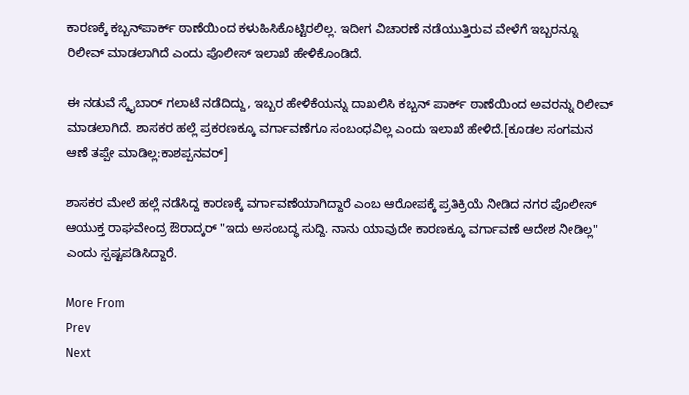ಕಾರಣಕ್ಕೆ ಕಬ್ಬನ್‌ಪಾರ್ಕ್‌ ಠಾಣೆಯಿಂದ ಕಳುಹಿಸಿಕೊಟ್ಟಿರಲಿಲ್ಲ. ಇದೀಗ ವಿಚಾರಣೆ ನಡೆಯುತ್ತಿರುವ ವೇಳೆಗೆ ಇಬ್ಬರನ್ನೂ ರಿಲೀವ್‌ ಮಾಡಲಾಗಿದೆ ಎಂದು ಪೊಲೀಸ್‌ ಇಲಾಖೆ ಹೇಳಿಕೊಂಡಿದೆ.

ಈ ನಡುವೆ ಸ್ಕೈಬಾರ್‌ ಗಲಾಟೆ ನಡೆದಿದ್ದು, ಇಬ್ಬರ ಹೇಳಿಕೆಯನ್ನು ದಾಖಲಿಸಿ ಕಬ್ಬನ್‌ ಪಾರ್ಕ್‌ ಠಾಣೆಯಿಂದ ಅವರನ್ನು ರಿಲೀವ್‌ ಮಾಡಲಾಗಿದೆ. ಶಾಸಕರ ಹಲ್ಲೆ ಪ್ರಕರಣಕ್ಕೂ ವರ್ಗಾವಣೆಗೂ ಸಂಬಂಧವಿಲ್ಲ ಎಂದು ಇಲಾಖೆ ಹೇಳಿದೆ.[ಕೂಡಲ ಸಂಗಮನ ಆಣೆ ತಪ್ಪೇ ಮಾಡಿಲ್ಲ:ಕಾಶಪ್ಪನವರ್‌]

ಶಾಸಕರ ಮೇಲೆ ಹಲ್ಲೆ ನಡೆಸಿದ್ದ ಕಾರಣಕ್ಕೆ ವರ್ಗಾವಣೆಯಾಗಿದ್ದಾರೆ ಎಂಬ ಆರೋಪಕ್ಕೆ ಪ್ರತಿಕ್ರಿಯೆ ನೀಡಿದ ನಗರ ಪೊಲೀಸ್‌ ಆಯುಕ್ತ ರಾಘವೇಂದ್ರ ಔರಾದ್ಕರ್ "ಇದು ಅಸಂಬದ್ಧ ಸುದ್ದಿ. ನಾನು ಯಾವುದೇ ಕಾರಣಕ್ಕೂ ವರ್ಗಾವಣೆ ಆದೇಶ ನೀಡಿಲ್ಲ" ಎಂದು ಸ್ಪಷ್ಟಪಡಿಸಿದ್ದಾರೆ.

More From
Prev
Next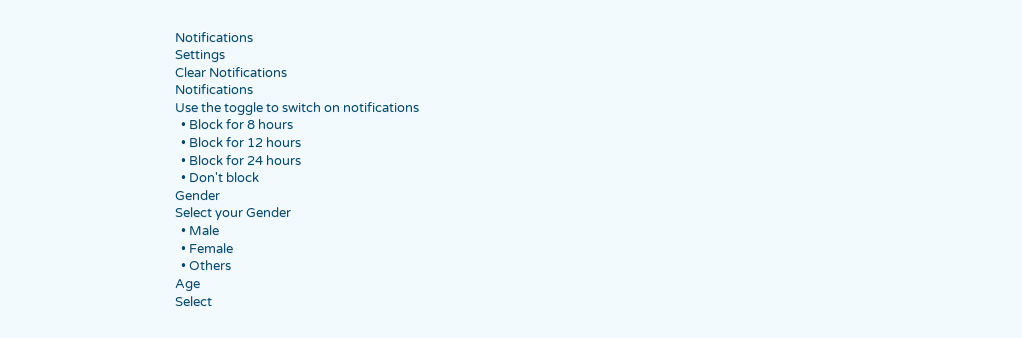Notifications
Settings
Clear Notifications
Notifications
Use the toggle to switch on notifications
  • Block for 8 hours
  • Block for 12 hours
  • Block for 24 hours
  • Don't block
Gender
Select your Gender
  • Male
  • Female
  • Others
Age
Select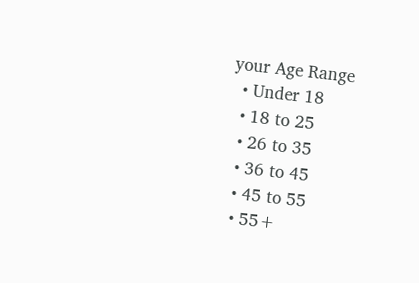your Age Range
  • Under 18
  • 18 to 25
  • 26 to 35
  • 36 to 45
  • 45 to 55
  • 55+